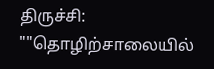திருச்சி:
""தொழிற்சாலையில்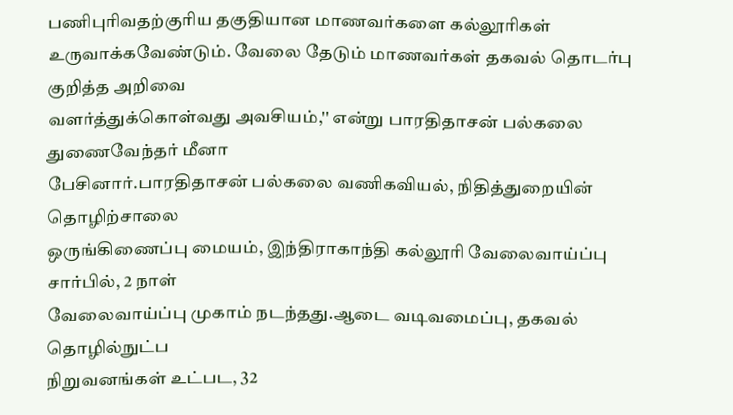பணிபுரிவதற்குரிய தகுதியான மாணவர்களை கல்லூரிகள்
உருவாக்கவேண்டும். வேலை தேடும் மாணவர்கள் தகவல் தொடர்பு குறித்த அறிவை
வளர்த்துக்கொள்வது அவசியம்,'' என்று பாரதிதாசன் பல்கலை துணைவேந்தர் மீனா
பேசினார்.பாரதிதாசன் பல்கலை வணிகவியல், நிதித்துறையின் தொழிற்சாலை
ஒருங்கிணைப்பு மையம், இந்திராகாந்தி கல்லூரி வேலைவாய்ப்பு சார்பில், 2 நாள்
வேலைவாய்ப்பு முகாம் நடந்தது.ஆடை வடிவமைப்பு, தகவல் தொழில்நுட்ப
நிறுவனங்கள் உட்பட, 32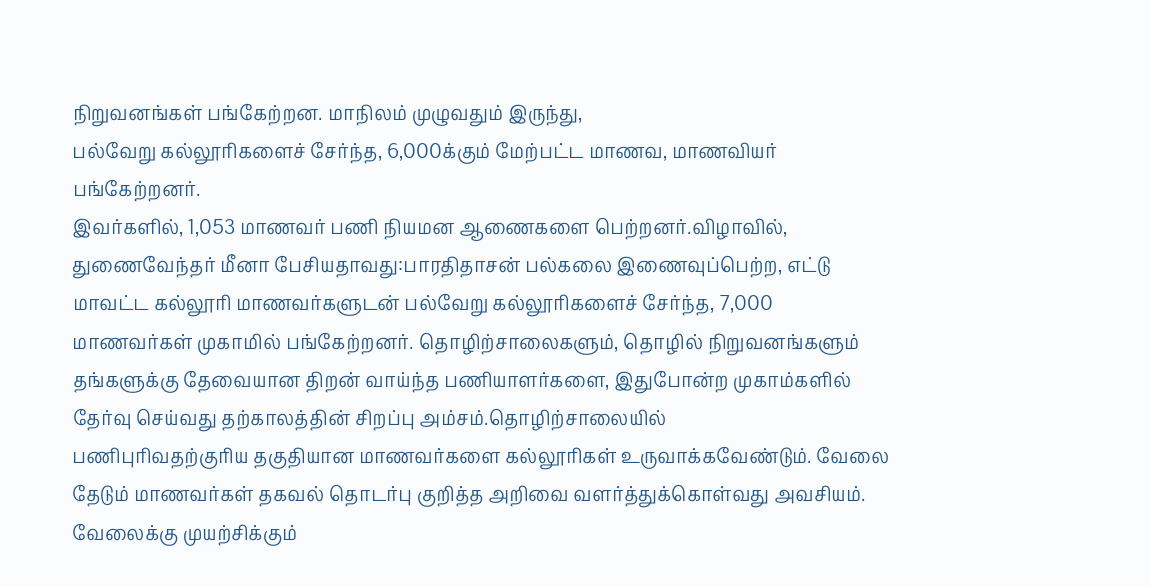நிறுவனங்கள் பங்கேற்றன. மாநிலம் முழுவதும் இருந்து,
பல்வேறு கல்லூரிகளைச் சேர்ந்த, 6,000க்கும் மேற்பட்ட மாணவ, மாணவியர்
பங்கேற்றனர்.
இவர்களில், 1,053 மாணவர் பணி நியமன ஆணைகளை பெற்றனர்.விழாவில்,
துணைவேந்தர் மீனா பேசியதாவது:பாரதிதாசன் பல்கலை இணைவுப்பெற்ற, எட்டு
மாவட்ட கல்லூரி மாணவர்களுடன் பல்வேறு கல்லூரிகளைச் சேர்ந்த, 7,000
மாணவர்கள் முகாமில் பங்கேற்றனர். தொழிற்சாலைகளும், தொழில் நிறுவனங்களும்
தங்களுக்கு தேவையான திறன் வாய்ந்த பணியாளர்களை, இதுபோன்ற முகாம்களில்
தேர்வு செய்வது தற்காலத்தின் சிறப்பு அம்சம்.தொழிற்சாலையில்
பணிபுரிவதற்குரிய தகுதியான மாணவர்களை கல்லூரிகள் உருவாக்கவேண்டும். வேலை
தேடும் மாணவர்கள் தகவல் தொடர்பு குறித்த அறிவை வளர்த்துக்கொள்வது அவசியம்.
வேலைக்கு முயற்சிக்கும்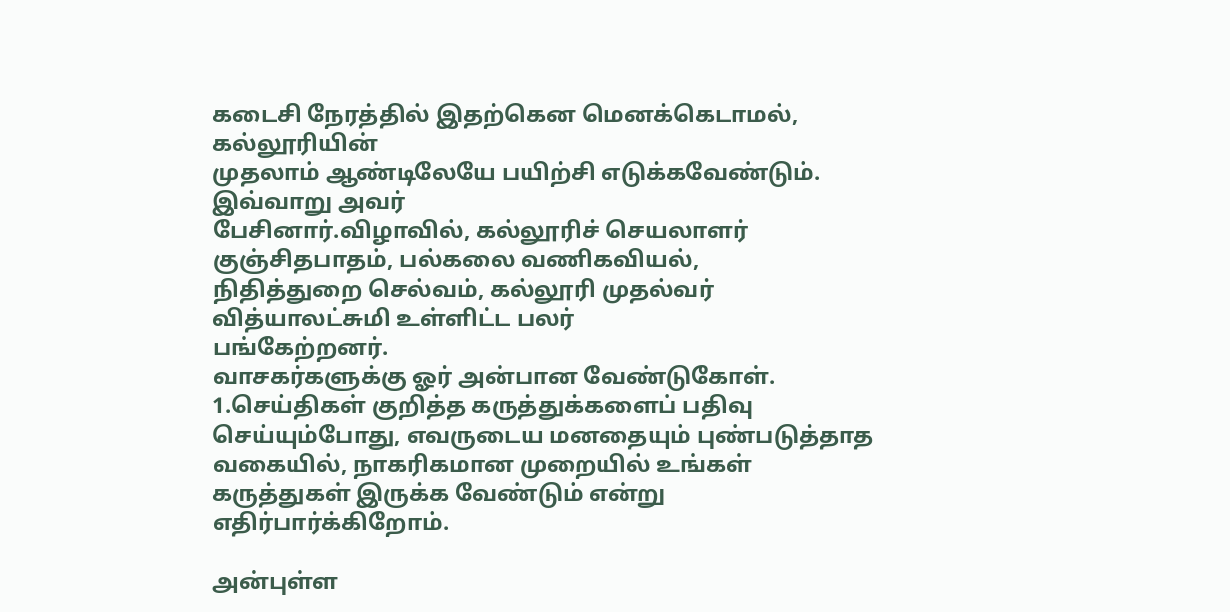கடைசி நேரத்தில் இதற்கென மெனக்கெடாமல், கல்லூரியின்
முதலாம் ஆண்டிலேயே பயிற்சி எடுக்கவேண்டும். இவ்வாறு அவர்
பேசினார்.விழாவில், கல்லூரிச் செயலாளர் குஞ்சிதபாதம், பல்கலை வணிகவியல்,
நிதித்துறை செல்வம், கல்லூரி முதல்வர் வித்யாலட்சுமி உள்ளிட்ட பலர்
பங்கேற்றனர்.
வாசகர்களுக்கு ஓர் அன்பான வேண்டுகோள்.
1.செய்திகள் குறித்த கருத்துக்களைப் பதிவு செய்யும்போது, எவருடைய மனதையும் புண்படுத்தாத வகையில், நாகரிகமான முறையில் உங்கள் கருத்துகள் இருக்க வேண்டும் என்று எதிர்பார்க்கிறோம்.

அன்புள்ள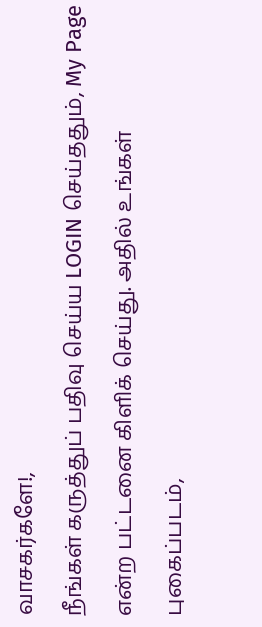வாசகர்களே!,
நீங்கள் கருத்துப் பதிவு செய்ய LOGIN செய்ததும், My Page என்ற பட்டனை கிளிக் செய்து. அதில் உங்கள் புகைப்படம்,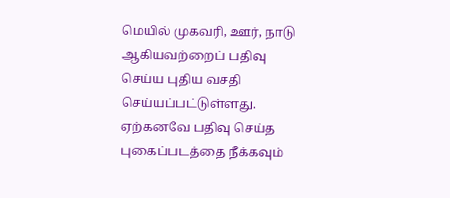மெயில் முகவரி, ஊர், நாடு ஆகியவற்றைப் பதிவு செய்ய புதிய வசதி செய்யப்பட்டுள்ளது. ஏற்கனவே பதிவு செய்த புகைப்படத்தை நீக்கவும்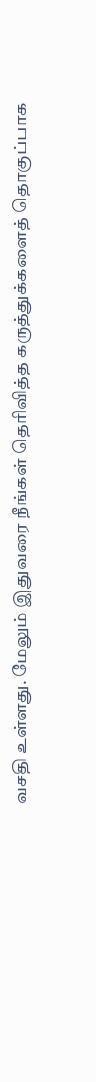வசதி உள்ளது. மேலும் இதுவரை நீங்கள் தெரிவித்த கருத்துக்களைத் தொகுப்பாக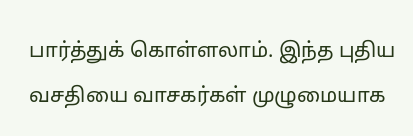பார்த்துக் கொள்ளலாம். இந்த புதிய வசதியை வாசகர்கள் முழுமையாக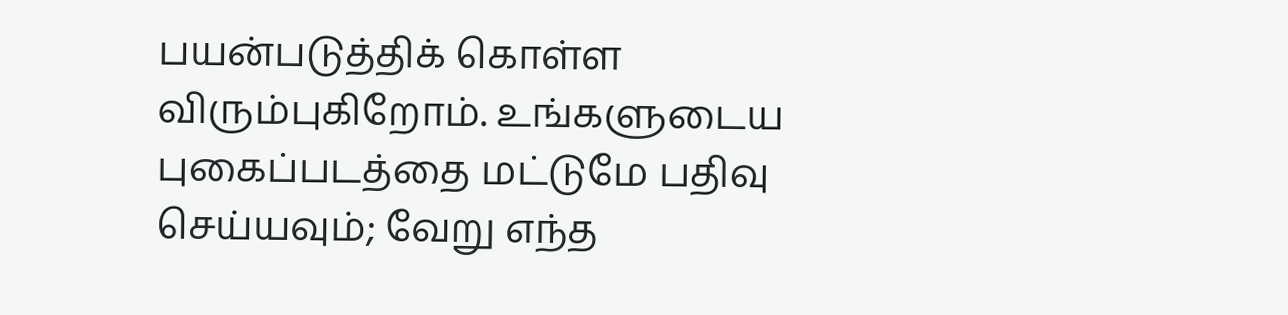பயன்படுத்திக் கொள்ள விரும்புகிறோம். உங்களுடைய புகைப்படத்தை மட்டுமே பதிவு செய்யவும்; வேறு எந்த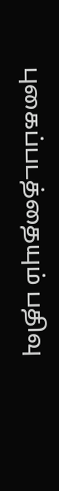புகைப்படத்தையும் பதிவு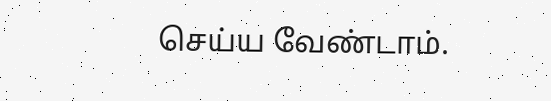செய்ய வேண்டாம்.